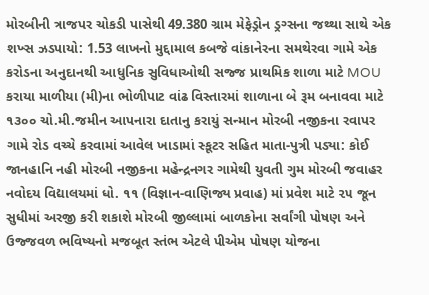મોરબીની ત્રાજપર ચોકડી પાસેથી 49.380 ગ્રામ મેફેડ્રોન ડ્રગ્સના જથ્થા સાથે એક શખ્સ ઝડપાયો: 1.53 લાખનો મુદ્દામાલ કબજે વાંકાનેરના સમથેરવા ગામે એક કરોડના અનુદાનથી આધુનિક સુવિધાઓથી સજ્જ પ્રાથમિક શાળા માટે MOU કરાયા માળીયા (મી)ના ભોળીપાટ વાંઢ વિસ્તારમાં શાળાના બે રૂમ બનાવવા માટે ૧૩૦૦ ચો.મી.જમીન આપનારા દાતાનુ કરાયું સન્માન મોરબી નજીકના રવાપર ગામે રોડ વચ્ચે કરવામાં આવેલ ખાડામાં સ્કૂટર સહિત માતા-પુત્રી પડ્યા: કોઈ જાનહાનિ નહી મોરબી નજીકના મહેન્દ્રનગર ગામેથી યુવતી ગુમ મોરબી જવાહર નવોદય વિદ્યાલયમાં ધો. ૧૧ (વિજ્ઞાન-વાણિજ્ય પ્રવાહ) માં પ્રવેશ માટે ૨૫ જૂન સુધીમાં અરજી કરી શકાશે મોરબી જીલ્લામાં બાળકોના સર્વાંગી પોષણ અને ઉજ્જવળ ભવિષ્યનો મજબૂત સ્તંભ એટલે પીએમ પોષણ યોજના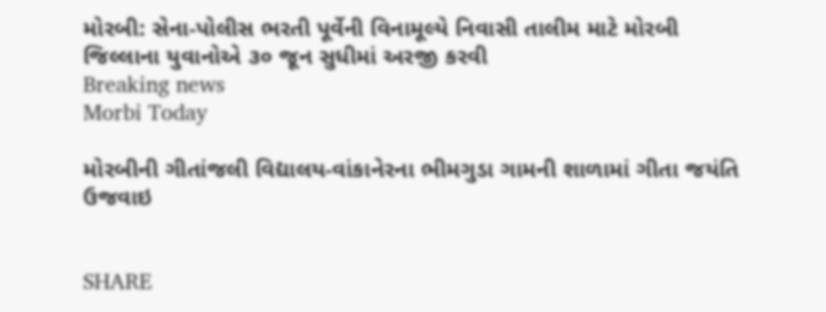મોરબી: સેના-પોલીસ ભરતી પૂર્વેની વિનામૂલ્યે નિવાસી તાલીમ માટે મોરબી જિલ્લાના યુવાનોએ ૩૦ જૂન સુધીમાં અરજી કરવી
Breaking news
Morbi Today

મોરબીની ગીતાંજલી વિદ્યાલય-વાંકાનેરના ભીમગુડા ગામની શાળામાં ગીતા જયંતિ ઉજવાઇ


SHARE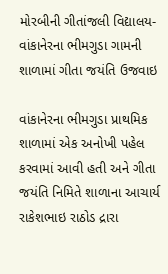મોરબીની ગીતાંજલી વિદ્યાલય-વાંકાનેરના ભીમગુડા ગામની શાળામાં ગીતા જયંતિ ઉજવાઇ

વાંકાનેરના ભીમગુડા પ્રાથમિક શાળામાં એક અનોખી પહેલ કરવામાં આવી હતી અને ગીતા જયંતિ નિમિતે શાળાના આચાર્ય રાકેશભાઇ રાઠોડ દ્રારા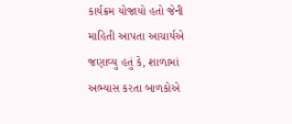કાર્યક્રમ યોજાયો હતો જેની માહિતી આપતા આચાર્યએ જણાવ્યુ હતું કે, શાળામાં અભ્યાસ કરતા બાળકોએ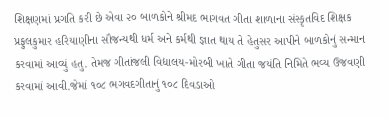શિક્ષણમાં પ્રગતિ કરી છે એવા ૨૦ બાળકોને શ્રીમદ ભાગવત ગીતા શાળાના સંસ્કૃતવિદ શિક્ષક પ્રફુલકુમાર હરિયાણીના સૌજન્યથી ધર્મ અને કર્મથી જ્ઞાત થાય તે હેતુસર આપીને બાળકોનું સન્માન કરવામાં આવ્યું હતુ. તેમજ ગીતાંજલી વિદ્યાલય-મોરબી ખાતે ગીતા જયંતિ નિમિતે ભવ્ય ઉજવણી કરવામાં આવી.જેમાં ૧૦૮ ભગવદગીતાનું ૧૦૮ દિવડાઓ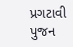પ્રગટાવી પુજન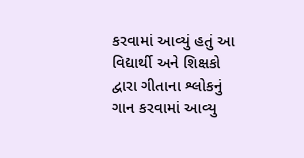કરવામાં આવ્યું હતું આ વિદ્યાર્થી અને શિક્ષકો દ્વારા ગીતાના શ્લોકનું ગાન કરવામાં આવ્યુ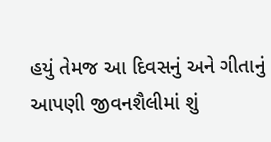હયું તેમજ આ દિવસનું અને ગીતાનું આપણી જીવનશૈલીમાં શું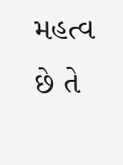મહત્વ છે તે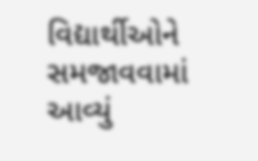વિદ્યાર્થીઓને સમજાવવામાં આવ્યું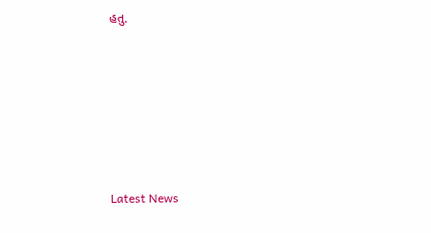હતુ.






Latest News